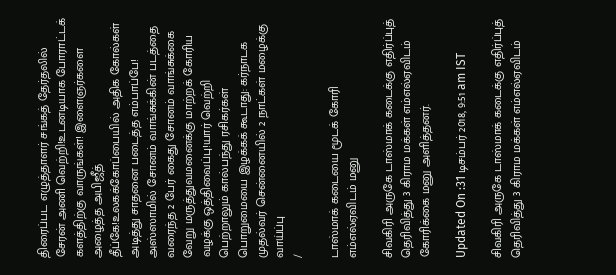திரைப்பட எழுத்தாளர் சங்கத் தேர்தலில் சேரன் அணி வெற்றி!உடனடியாக போராட்டக் களத்திற்கு வாருங்கள்! இளைஞர்களை அழைத்த அபிஜீத் தீப்கே!உலகக்கோப்பையில் அதிக கோல்கள் அடித்து சாதனை படைத்த எம்பாப்பே! அஸ்ஸாமில் சோனம் வாங்சுக்கின் படத்தை வரைந்த 2 பேர் கைது சோனம் வாங்சுக்கை வேறு மருத்துவமனைக்கு மாற்றக் கோரிய வழக்கு ஒத்திவைப்பு!யார் வெற்றி பெற்றாலும் கால்பந்து ரசிகர்கள் பொறுமையை இழக்கக் கூடாது: கர்நாடக முதல்வர் சென்னையில் 2 நாட்கள் மழைக்கு வாய்ப்பு
/

டாஸ்மாக் கடையை மூடக் கோரி எம்எல்ஏவிடம் மனு

சிவகிரி அருகே டாஸ்மாக் கடைக்கு எதிர்ப்புத் தெரிவித்து 3 கிராம மக்கள் எம்எல்ஏவிடம் கோரிக்கை மனு அளித்தனர்.

Updated On :31 டிசம்பர் 2018, 9:51 am IST

சிவகிரி அருகே டாஸ்மாக் கடைக்கு எதிர்ப்புத் தெரிவித்து 3 கிராம மக்கள் எம்எல்ஏவிடம்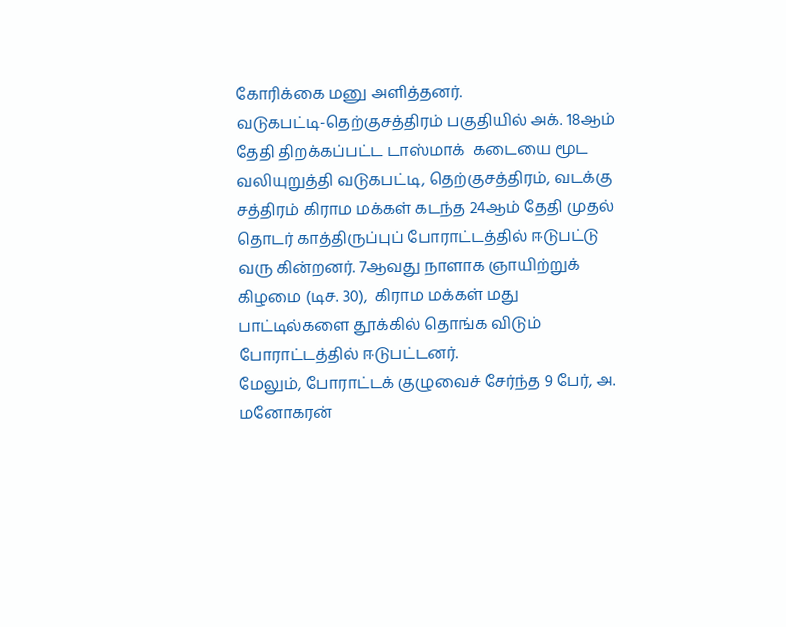கோரிக்கை மனு அளித்தனர்.
வடுகபட்டி-தெற்குசத்திரம் பகுதியில் அக். 18ஆம் தேதி திறக்கப்பட்ட டாஸ்மாக்  கடையை மூட வலியுறுத்தி வடுகபட்டி, தெற்குசத்திரம், வடக்கு சத்திரம் கிராம மக்கள் கடந்த 24ஆம் தேதி முதல் தொடர் காத்திருப்புப் போராட்டத்தில் ஈடுபட்டு வரு கின்றனர். 7ஆவது நாளாக ஞாயிற்றுக் கிழமை (டிச. 30),  கிராம மக்கள் மது பாட்டில்களை தூக்கில் தொங்க விடும் போராட்டத்தில் ஈடுபட்டனர்.
மேலும், போராட்டக் குழுவைச் சேர்ந்த 9 பேர், அ. மனோகரன்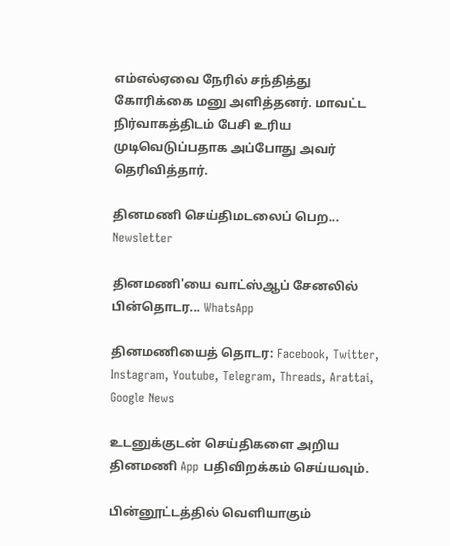எம்எல்ஏவை நேரில் சந்தித்து கோரிக்கை மனு அளித்தனர். மாவட்ட நிர்வாகத்திடம் பேசி உரிய முடிவெடுப்பதாக அப்போது அவர் தெரிவித்தார்.

தினமணி செய்திமடலைப் பெற... Newsletter

தினமணி'யை வாட்ஸ்ஆப் சேனலில் பின்தொடர... WhatsApp

தினமணியைத் தொடர: Facebook, Twitter, Instagram, Youtube, Telegram, Threads, Arattai, Google News

உடனுக்குடன் செய்திகளை அறிய தினமணி App பதிவிறக்கம் செய்யவும்.

பின்னூட்டத்தில் வெளியாகும்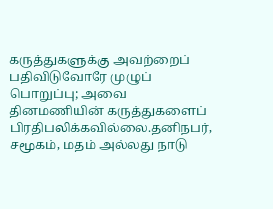கருத்துகளுக்கு அவற்றைப் பதிவிடுவோரே முழுப் பொறுப்பு; அவை தினமணியின் கருத்துகளைப் பிரதிபலிக்கவில்லை.தனிநபர், சமூகம், மதம் அல்லது நாடு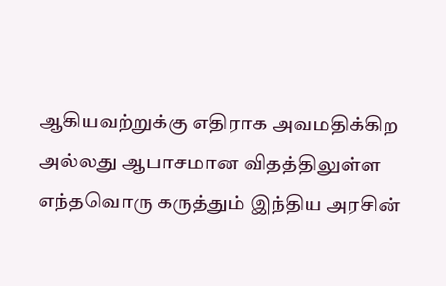ஆகியவற்றுக்கு எதிராக அவமதிக்கிற அல்லது ஆபாசமான விதத்திலுள்ள எந்தவொரு கருத்தும் இந்திய அரசின்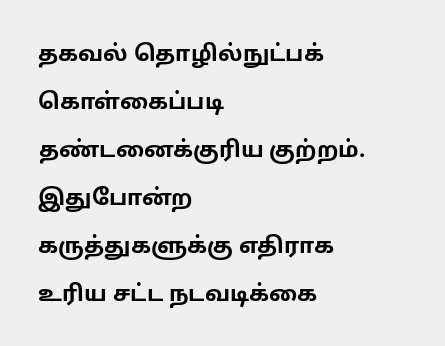தகவல் தொழில்நுட்பக் கொள்கைப்படி தண்டனைக்குரிய குற்றம். இதுபோன்ற கருத்துகளுக்கு எதிராக உரிய சட்ட நடவடிக்கை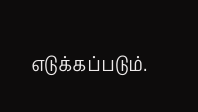எடுக்கப்படும்.